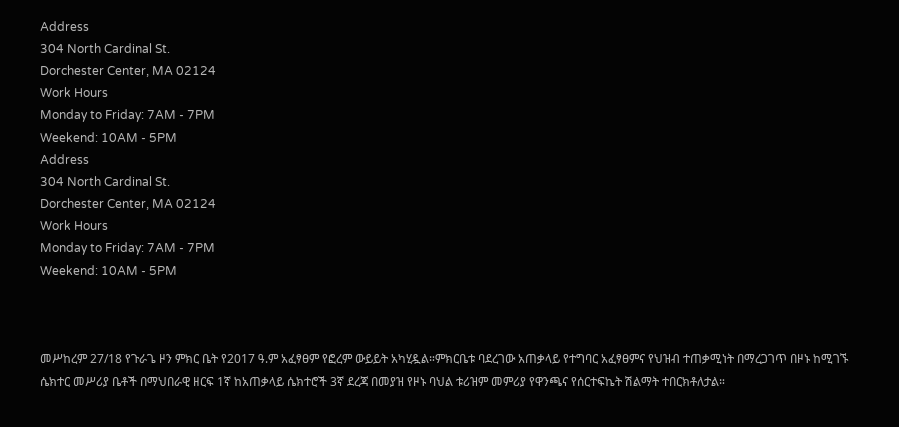Address
304 North Cardinal St.
Dorchester Center, MA 02124
Work Hours
Monday to Friday: 7AM - 7PM
Weekend: 10AM - 5PM
Address
304 North Cardinal St.
Dorchester Center, MA 02124
Work Hours
Monday to Friday: 7AM - 7PM
Weekend: 10AM - 5PM



መሥከረም 27/18 የጉራጌ ዞን ምክር ቤት የ2017 ዓ.ም አፈፃፀም የፎረም ውይይት አካሂዷል።ምክርቤቱ ባደረገው አጠቃላይ የተግባር አፈፃፀምና የህዝብ ተጠቃሚነት በማረጋገጥ በዞኑ ከሚገኙ ሴክተር መሥሪያ ቤቶች በማህበራዊ ዘርፍ 1ኛ ከአጠቃላይ ሴክተሮች 3ኛ ደረጃ በመያዝ የዞኑ ባህል ቱሪዝም መምሪያ የዋንጫና የሰርተፍኬት ሽልማት ተበርክቶለታል።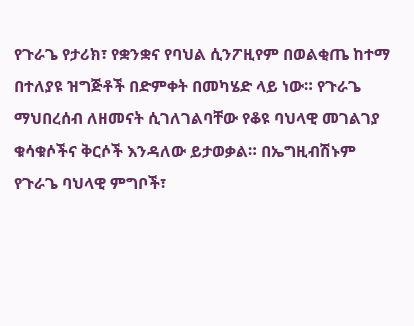የጉራጌ የታሪክ፣ የቋንቋና የባህል ሲንፖዚየም በወልቂጤ ከተማ በተለያዩ ዝግጅቶች በድምቀት በመካሄድ ላይ ነው። የጉራጌ ማህበረሰብ ለዘመናት ሲገለገልባቸው የቆዩ ባህላዊ መገልገያ ቁሳቁሶችና ቅርሶች እንዳለው ይታወቃል። በኤግዚብሽኑም የጉራጌ ባህላዊ ምግቦች፣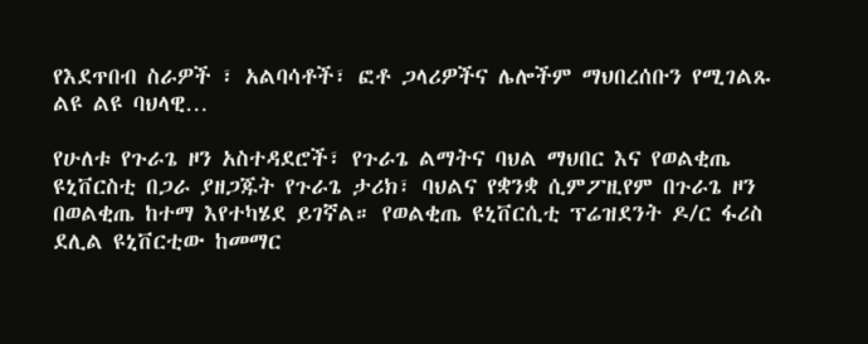የእደጥበብ ስራዎች ፣ አልባሳቶች፣ ፎቶ ጋላሪዎችና ሌሎችም ማህበረሰቡን የሚገልጹ ልዩ ልዩ ባህላዊ…

የሁለቱ የጉራጌ ዞን አስተዳደሮች፣ የጉራጌ ልማትና ባህል ማህበር እና የወልቂጤ ዩኒቨርስቲ በጋራ ያዘጋጁት የጉራጌ ታሪክ፣ ባህልና የቋንቋ ሲምፖዚየም በጉራጌ ዞን በወልቂጤ ከተማ እየተካሄደ ይገኛል። የወልቂጤ ዩኒቨርሲቲ ፕሬዝደንት ዶ/ር ፋሪስ ደሊል ዩኒቨርቲው ከመማር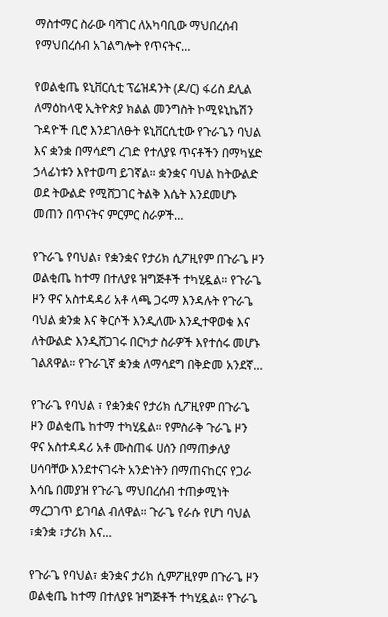ማስተማር ስራው ባሻገር ለአካባቢው ማህበረሰብ የማህበረሰብ አገልግሎት የጥናትና…

የወልቂጤ ዩኒቨርሲቲ ፕሬዝዳንት (ዶ/ር) ፋሪስ ደሊል ለማዕከላዊ ኢትዮጵያ ክልል መንግስት ኮሚዩኒኬሽን ጉዳዮች ቢሮ እንደገለፁት ዩኒቨርሲቲው የጉራጌን ባህል እና ቋንቋ በማሳደግ ረገድ የተለያዩ ጥናቶችን በማካሄድ ኃላፊነቱን እየተወጣ ይገኛል። ቋንቋና ባህል ከትውልድ ወደ ትውልድ የሚሸጋገር ትልቅ እሴት እንደመሆኑ መጠን በጥናትና ምርምር ስራዎች…

የጉራጌ የባህል፣ የቋንቋና የታሪክ ሲፖዚየም በጉራጌ ዞን ወልቂጤ ከተማ በተለያዩ ዝግጅቶች ተካሂዷል። የጉራጌ ዞን ዋና አስተዳዳሪ አቶ ላጫ ጋሩማ እንዳሉት የጉራጌ ባህል ቋንቋ እና ቅርሶች እንዲለሙ እንዲተዋወቁ እና ለትውልድ እንዲሸጋገሩ በርካታ ስራዎች እየተሰሩ መሆኑ ገልጸዋል። የጉራጊኛ ቋንቋ ለማሳደግ በቅድመ አንደኛ…

የጉራጌ የባህል ፣ የቋንቋና የታሪክ ሲፖዚየም በጉራጌ ዞን ወልቂጤ ከተማ ተካሂዷል። የምስራቅ ጉራጌ ዞን ዋና አስተዳዳሪ አቶ ሙስጠፋ ሀሰን በማጠቃለያ ሀሳባቸው እንደተናገሩት አንድነትን በማጠናከርና የጋራ እሳቤ በመያዝ የጉራጌ ማህበረሰብ ተጠቃሚነት ማረጋገጥ ይገባል ብለዋል። ጉራጌ የራሱ የሆነ ባህል ፣ቋንቋ ፣ታሪክ እና…

የጉራጌ የባህል፣ ቋንቋና ታሪክ ሲምፖዚየም በጉራጌ ዞን ወልቂጤ ከተማ በተለያዩ ዝግጅቶች ተካሂዷል። የጉራጌ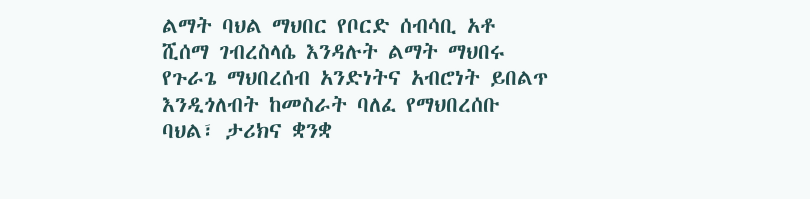ልማት ባህል ማህበር የቦርድ ሰብሳቢ አቶ ሺሰማ ገብረስላሴ እንዳሉት ልማት ማህበሩ የጉራጌ ማህበረሰብ አንድነትና አብሮነት ይበልጥ እንዲጎለብት ከመስራት ባለፈ የማህበረሰቡ ባህል፣ ታሪክና ቋንቋ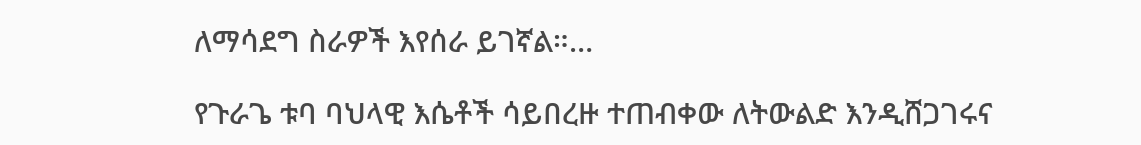ለማሳደግ ስራዎች እየሰራ ይገኛል።…

የጉራጌ ቱባ ባህላዊ እሴቶች ሳይበረዙ ተጠብቀው ለትውልድ እንዲሸጋገሩና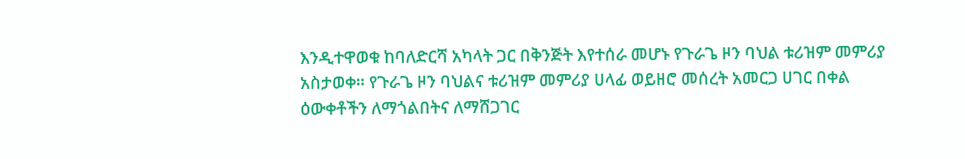እንዲተዋወቁ ከባለድርሻ አካላት ጋር በቅንጅት እየተሰራ መሆኑ የጉራጌ ዞን ባህል ቱሪዝም መምሪያ አስታወቀ። የጉራጌ ዞን ባህልና ቱሪዝም መምሪያ ሀላፊ ወይዘሮ መሰረት አመርጋ ሀገር በቀል ዕውቀቶችን ለማጎልበትና ለማሸጋገር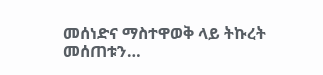መሰነድና ማስተዋወቅ ላይ ትኩረት መሰጠቱን…